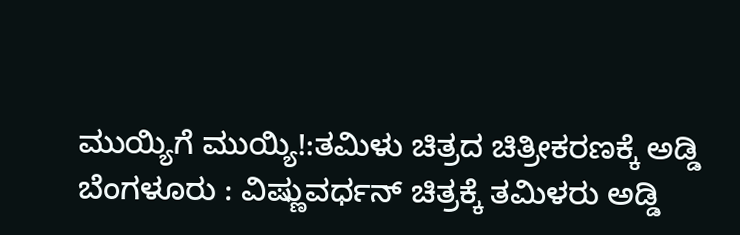ಮುಯ್ಯಿಗೆ ಮುಯ್ಯಿ!:ತಮಿಳು ಚಿತ್ರದ ಚಿತ್ರೀಕರಣಕ್ಕೆ ಅಡ್ಡಿ
ಬೆಂಗಳೂರು : ವಿಷ್ಣುವರ್ಧನ್ ಚಿತ್ರಕ್ಕೆ ತಮಿಳರು ಅಡ್ಡಿ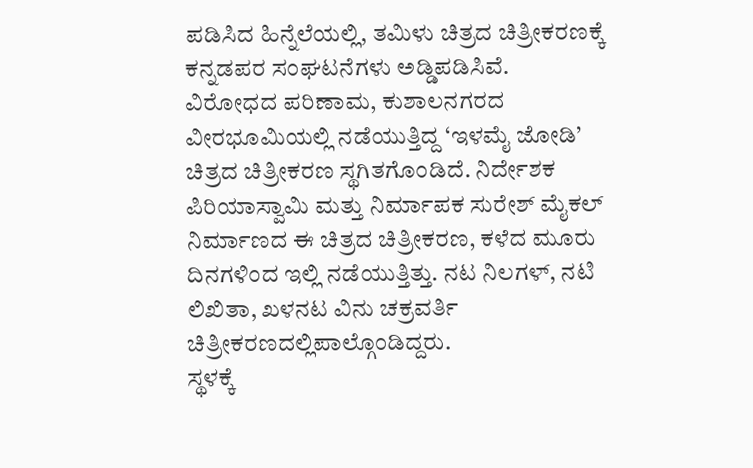ಪಡಿಸಿದ ಹಿನ್ನೆಲೆಯಲ್ಲಿ, ತಮಿಳು ಚಿತ್ರದ ಚಿತ್ರೀಕರಣಕ್ಕೆ ಕನ್ನಡಪರ ಸಂಘಟನೆಗಳು ಅಡ್ಡಿಪಡಿಸಿವೆ.
ವಿರೋಧದ ಪರಿಣಾಮ, ಕುಶಾಲನಗರದ ವೀರಭೂಮಿಯಲ್ಲಿ ನಡೆಯುತ್ತಿದ್ದ ‘ಇಳಮೈ ಜೋಡಿ’ ಚಿತ್ರದ ಚಿತ್ರೀಕರಣ ಸ್ಥಗಿತಗೊಂಡಿದೆ. ನಿರ್ದೇಶಕ ಪಿರಿಯಾಸ್ವಾಮಿ ಮತ್ತು ನಿರ್ಮಾಪಕ ಸುರೇಶ್ ಮೈಕಲ್ ನಿರ್ಮಾಣದ ಈ ಚಿತ್ರದ ಚಿತ್ರೀಕರಣ, ಕಳೆದ ಮೂರು ದಿನಗಳಿಂದ ಇಲ್ಲಿ ನಡೆಯುತ್ತಿತ್ತು. ನಟ ನಿಲಗಳ್, ನಟಿ ಲಿಖಿತಾ, ಖಳನಟ ವಿನು ಚಕ್ರವರ್ತಿ ಚಿತ್ರೀಕರಣದಲ್ಲಿಪಾಲ್ಗೊಂಡಿದ್ದರು.
ಸ್ಥಳಕ್ಕೆ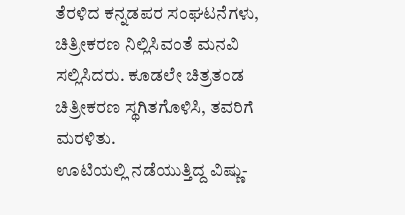ತೆರಳಿದ ಕನ್ನಡಪರ ಸಂಘಟನೆಗಳು, ಚಿತ್ರೀಕರಣ ನಿಲ್ಲಿಸಿವಂತೆ ಮನವಿ ಸಲ್ಲಿಸಿದರು. ಕೂಡಲೇ ಚಿತ್ರತಂಡ ಚಿತ್ರೀಕರಣ ಸ್ಥಗಿತಗೊಳಿಸಿ, ತವರಿಗೆ ಮರಳಿತು.
ಊಟಿಯಲ್ಲಿ ನಡೆಯುತ್ತಿದ್ದ ವಿಷ್ಣು-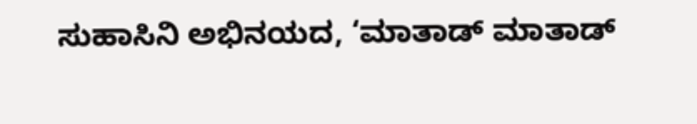ಸುಹಾಸಿನಿ ಅಭಿನಯದ, ‘ಮಾತಾಡ್ ಮಾತಾಡ್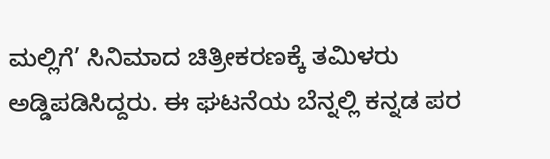ಮಲ್ಲಿಗೆ’ ಸಿನಿಮಾದ ಚಿತ್ರೀಕರಣಕ್ಕೆ ತಮಿಳರು ಅಡ್ಡಿಪಡಿಸಿದ್ದರು. ಈ ಘಟನೆಯ ಬೆನ್ನಲ್ಲಿ ಕನ್ನಡ ಪರ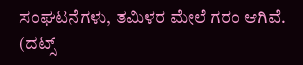ಸಂಘಟನೆಗಳು, ತಮಿಳರ ಮೇಲೆ ಗರಂ ಆಗಿವೆ.
(ದಟ್ಸ್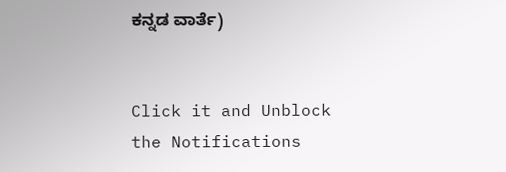ಕನ್ನಡ ವಾರ್ತೆ)


Click it and Unblock the Notifications